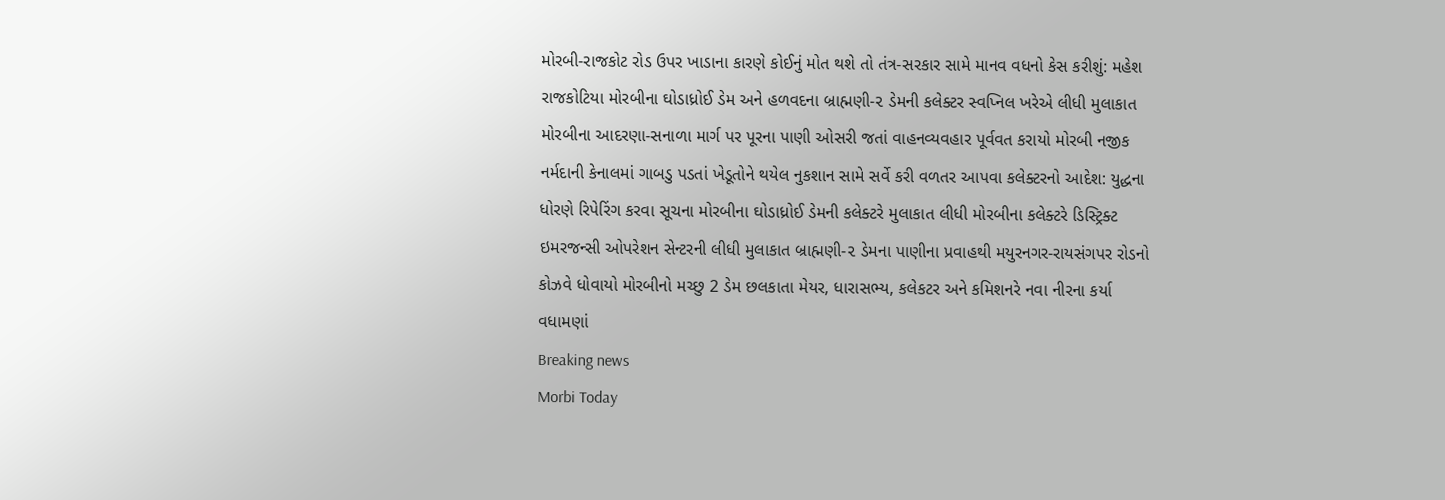મોરબી-રાજકોટ રોડ ઉપર ખાડાના કારણે કોઈનું મોત થશે તો તંત્ર-સરકાર સામે માનવ વધનો કેસ કરીશું: મહેશ રાજકોટિયા મોરબીના ઘોડાધ્રોઈ ડેમ અને હળવદના બ્રાહ્મણી-૨ ડેમની કલેક્ટર સ્વપ્નિલ ખરેએ લીધી મુલાકાત મોરબીના આદરણા-સનાળા માર્ગ પર પૂરના પાણી ઓસરી જતાં વાહનવ્યવહાર પૂર્વવત કરાયો મોરબી નજીક નર્મદાની કેનાલમાં ગાબડુ પડતાં ખેડૂતોને થયેલ નુકશાન સામે સર્વે કરી વળતર આપવા કલેક્ટરનો આદેશ: યુદ્ધના ધોરણે રિપેરિંગ કરવા સૂચના મોરબીના ઘોડાધ્રોઈ ડેમની કલેક્ટરે મુલાકાત લીધી મોરબીના કલેક્ટરે ડિસ્ટ્રિક્ટ ઇમરજન્સી ઓપરેશન સેન્ટરની લીધી મુલાકાત બ્રાહ્મણી-૨ ડેમના પાણીના પ્રવાહથી મયુરનગર-રાયસંગપર રોડનો કોઝવે ધોવાયો મોરબીનો મચ્છુ 2 ડેમ છલકાતા મેયર, ધારાસભ્ય, કલેકટર અને કમિશનરે નવા નીરના કર્યા વધામણાં
Breaking news
Morbi Today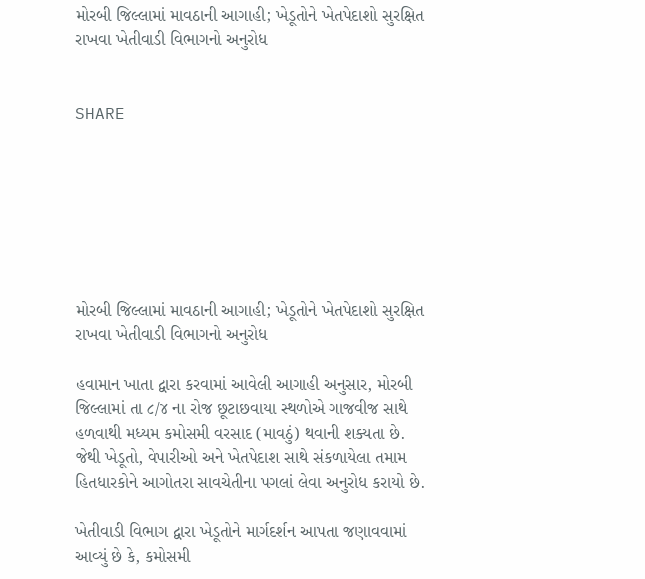મોરબી જિલ્લામાં માવઠાની આગાહી; ખેડૂતોને ખેતપેદાશો સુરક્ષિત રાખવા ખેતીવાડી વિભાગનો અનુરોધ


SHARE







મોરબી જિલ્લામાં માવઠાની આગાહી; ખેડૂતોને ખેતપેદાશો સુરક્ષિત રાખવા ખેતીવાડી વિભાગનો અનુરોધ

હવામાન ખાતા દ્વારા કરવામાં આવેલી આગાહી અનુસાર, મોરબી જિલ્લામાં તા ૮/૪ ના રોજ છૂટાછવાયા સ્થળોએ ગાજવીજ સાથે હળવાથી મધ્યમ કમોસમી વરસાદ (માવઠું) થવાની શક્યતા છે. જેથી ખેડૂતો, વેપારીઓ અને ખેતપેદાશ સાથે સંકળાયેલા તમામ હિતધારકોને આગોતરા સાવચેતીના પગલાં લેવા અનુરોધ કરાયો છે.

ખેતીવાડી વિભાગ દ્વારા ખેડૂતોને માર્ગદર્શન આપતા જણાવવામાં આવ્યું છે કે, કમોસમી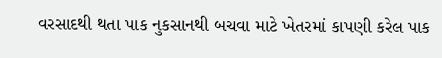વરસાદથી થતા પાક નુકસાનથી બચવા માટે ખેતરમાં કાપણી કરેલ પાક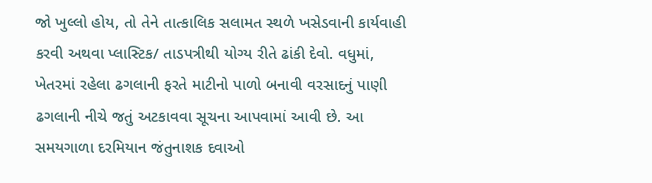જો ખુલ્લો હોય, તો તેને તાત્કાલિક સલામત સ્થળે ખસેડવાની કાર્યવાહી કરવી અથવા પ્લાસ્ટિક/ તાડપત્રીથી યોગ્ય રીતે ઢાંકી દેવો. વધુમાં, ખેતરમાં રહેલા ઢગલાની ફરતે માટીનો પાળો બનાવી વરસાદનું પાણી ઢગલાની નીચે જતું અટકાવવા સૂચના આપવામાં આવી છે. આ સમયગાળા દરમિયાન જંતુનાશક દવાઓ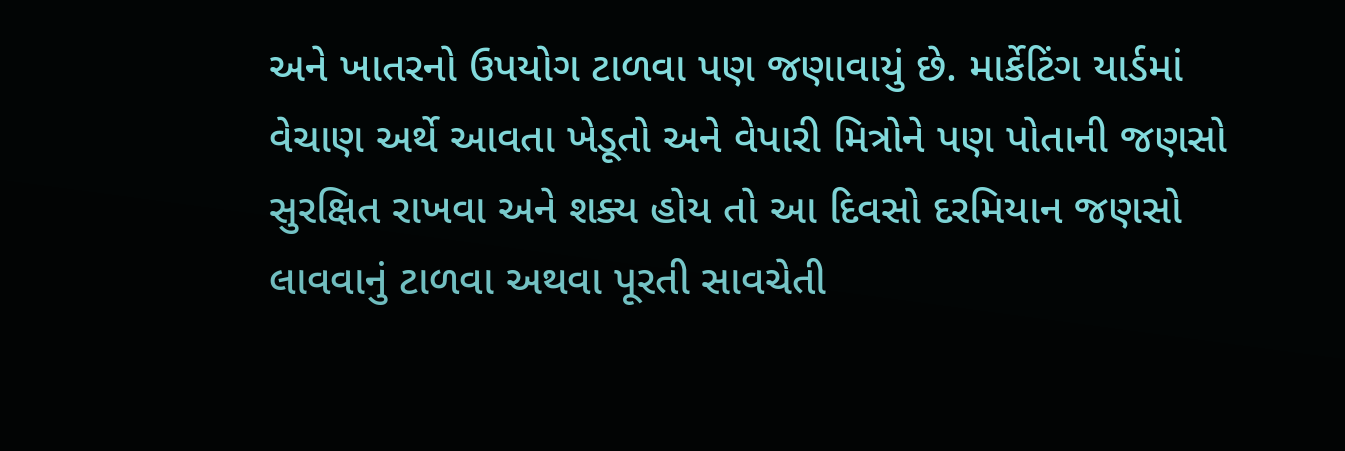અને ખાતરનો ઉપયોગ ટાળવા પણ જણાવાયું છે. માર્કેટિંગ યાર્ડમાં વેચાણ અર્થે આવતા ખેડૂતો અને વેપારી મિત્રોને પણ પોતાની જણસો સુરક્ષિત રાખવા અને શક્ય હોય તો આ દિવસો દરમિયાન જણસો લાવવાનું ટાળવા અથવા પૂરતી સાવચેતી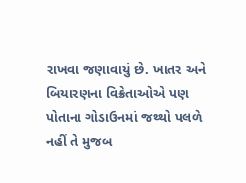રાખવા જણાવાયું છે. ખાતર અને બિયારણના વિક્રેતાઓએ પણ પોતાના ગોડાઉનમાં જથ્થો પલળે નહીં તે મુજબ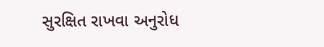સુરક્ષિત રાખવા અનુરોધ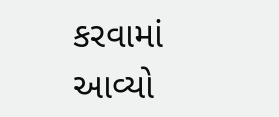કરવામાં આવ્યો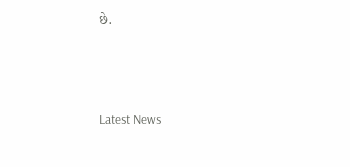છે.






Latest News